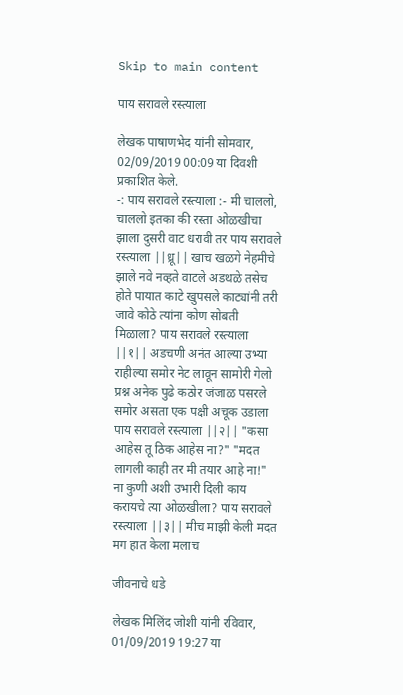Skip to main content

पाय सरावले रस्त्याला

लेखक पाषाणभेद यांनी सोमवार, 02/09/2019 00:09 या दिवशी प्रकाशित केले.
-: पाय सरावले रस्त्याला :- मी चाललो, चाललो इतका की रस्ता ओळखीचा झाला दुसरी वाट धरावी तर पाय सरावले रस्त्याला ||ध्रू|| खाच खळगे नेहमीचे झाले नवे नव्हते वाटले अडथळे तसेच होते पायात काटे खुपसले काट्यांनी तरी जावे कोठे त्यांना कोण सोबती मिळाला? पाय सरावले रस्त्याला ||१|| अडचणी अनंत आल्या उभ्या राहील्या समोर नेट लावून सामोरी गेलो प्रश्न अनेक पुढे कठोर जंजाळ पसरले समोर असता एक पक्षी अचूक उडाला पाय सरावले रस्त्याला ||२|| "कसा आहेस तू ठिक आहेस ना?" "मदत लागली काही तर मी तयार आहे ना!" ना कुणी अशी उभारी दिली काय करायचे त्या ओळखीला? पाय सरावले रस्त्याला ||३|| मीच माझी केली मदत मग हात केला मलाच

जीवनाचे धडे

लेखक मिलिंद जोशी यांनी रविवार, 01/09/2019 19:27 या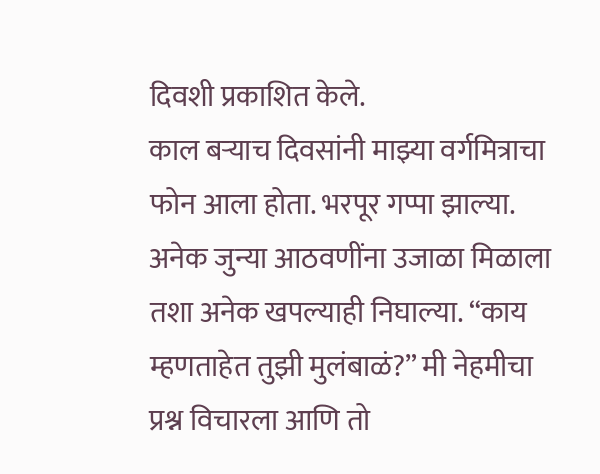दिवशी प्रकाशित केले.
काल बऱ्याच दिवसांनी माझ्या वर्गमित्राचा फोन आला होता. भरपूर गप्पा झाल्या. अनेक जुन्या आठवणींना उजाळा मिळाला तशा अनेक खपल्याही निघाल्या. “काय म्हणताहेत तुझी मुलंबाळं?” मी नेहमीचा प्रश्न विचारला आणि तो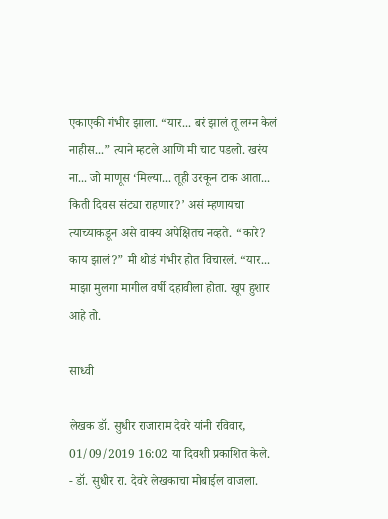एकाएकी गंभीर झाला. “यार... बरं झालं तू लग्न केलं नाहीस...” त्याने म्हटले आणि मी चाट पडलो. खरंय ना... जो माणूस ‘मिल्या... तूही उरकून टाक आता... किती दिवस संट्या राहणार?’ असं म्हणायचा त्याच्याकडून असे वाक्य अपेक्षितच नव्हते. “कारे? काय झालं?” मी थोडं गंभीर होत विचारलं. “यार... माझा मुलगा मागील वर्षी दहावीला होता. खूप हुशार आहे तो.

साध्वी

लेखक डॉ. सुधीर राजाराम देवरे यांनी रविवार, 01/09/2019 16:02 या दिवशी प्रकाशित केले.
- डॉ. सुधीर रा. देवरे लेखकाचा मोबाईल वाजला.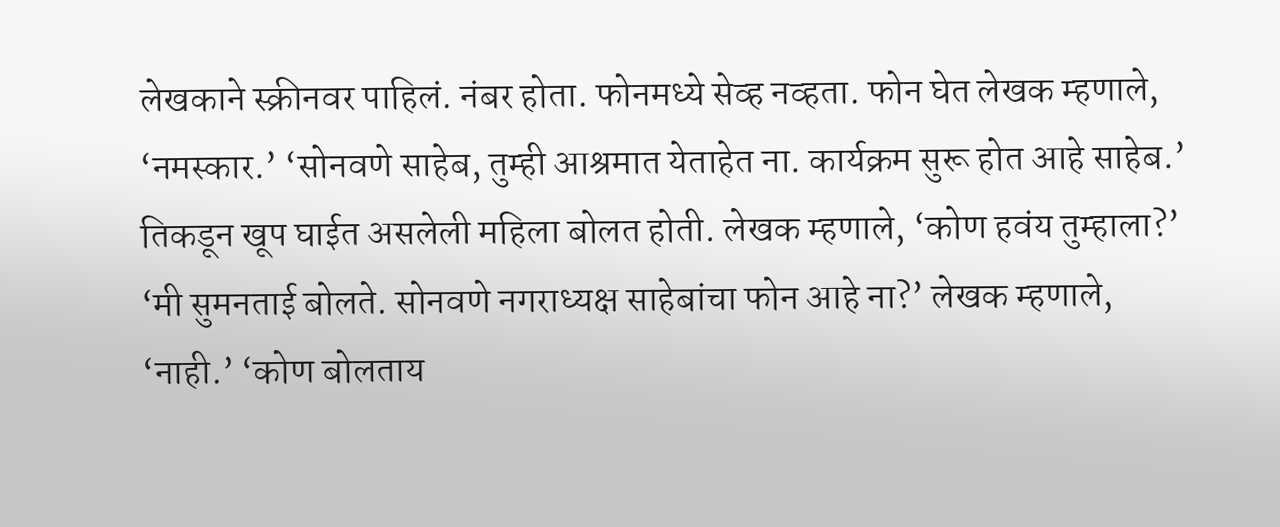लेखकाने स्क्रीनवर पाहिलं. नंबर होता. फोनमध्ये सेव्ह नव्हता. फोन घेत लेखक म्हणाले, ‘नमस्कार.’ ‘सोनवणे साहेब, तुम्ही आश्रमात येताहेत ना. कार्यक्रम सुरू होत आहे साहेब.’ तिकडून खूप घाईत असलेली महिला बोलत होती. लेखक म्हणाले, ‘कोण हवंय तुम्हाला?’ ‘मी सुमनताई बोलते. सोनवणे नगराध्यक्ष साहेबांचा फोन आहे ना?’ लेखक म्हणाले, ‘नाही.’ ‘कोण बोलताय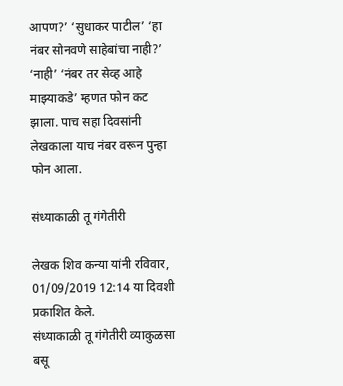आपण?’ ‘सुधाकर पाटील’ ‘हा नंबर सोनवणे साहेबांचा नाही?’ ‘नाही’ ‘नंबर तर सेव्ह आहे माझ्याकडे’ म्हणत फोन कट झाला. पाच सहा दिवसांनी लेखकाला याच नंबर वरून पुन्हा फोन आला.

संध्याकाळी तू गंगेतीरी

लेखक शिव कन्या यांनी रविवार, 01/09/2019 12:14 या दिवशी प्रकाशित केले.
संध्याकाळी तू गंगेतीरी व्याकुळसा बसू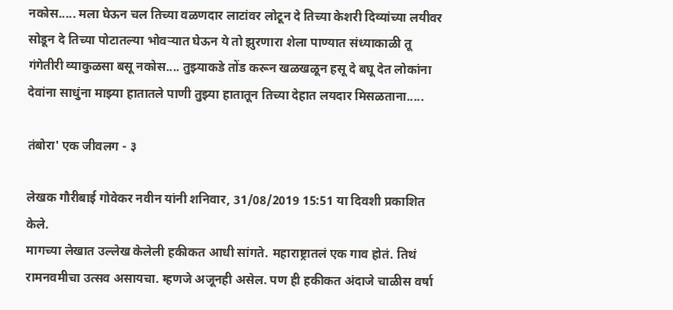नकोस..... मला घेऊन चल तिच्या वळणदार लाटांवर लोटून दे तिच्या केशरी दिव्यांच्या लयीवर सोडून दे तिच्या पोटातल्या भोवऱ्यात घेऊन ये तो झुरणारा शेला पाण्यात संध्याकाळी तू गंगेतीरी व्याकुळसा बसू नकोस.... तुझ्याकडे तोंड करून खळखळून हसू दे बघू देत लोकांना देवांना साधुंना माझ्या हातातले पाणी तुझ्या हातातून तिच्या देहात लयदार मिसळताना.....

तंबोरा' एक जीवलग - ३

लेखक गौरीबाई गोवेकर नवीन यांनी शनिवार, 31/08/2019 15:51 या दिवशी प्रकाशित केले.
मागच्या लेखात उल्लेख केलेली हकीकत आधी सांगते. महाराष्ट्रातलं एक गाव होतं. तिथं रामनवमीचा उत्सव असायचा. म्हणजे अजूनही असेल. पण ही हकीकत अंदाजे चाळीस वर्षा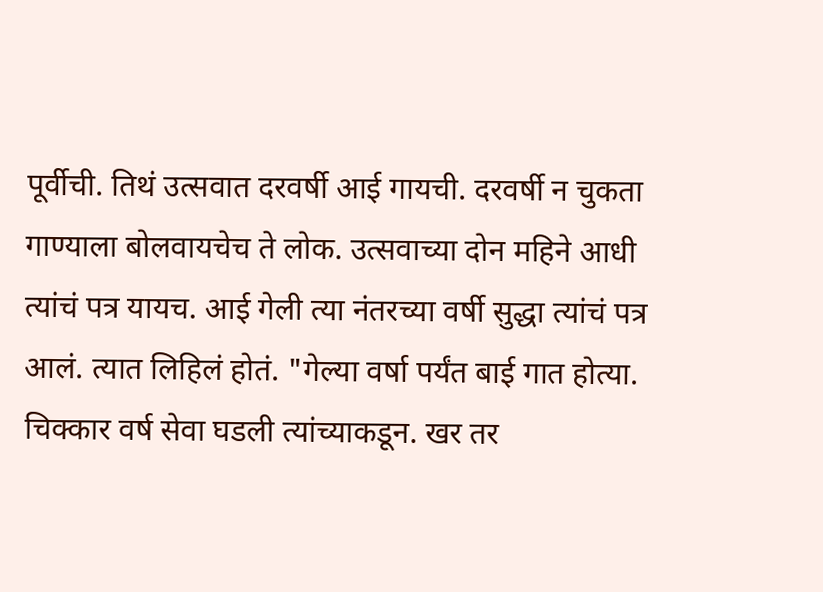पूर्वीची. तिथं उत्सवात दरवर्षी आई गायची. दरवर्षी न चुकता गाण्याला बोलवायचेच ते लोक. उत्सवाच्या दोन महिने आधी त्यांचं पत्र यायच. आई गेली त्या नंतरच्या वर्षी सुद्धा त्यांचं पत्र आलं. त्यात लिहिलं होतं. "गेल्या वर्षा पर्यंत बाई गात होत्या. चिक्कार वर्ष सेवा घडली त्यांच्याकडून. खर तर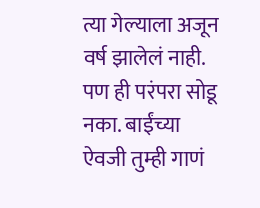त्या गेल्याला अजून वर्ष झालेलं नाही. पण ही परंपरा सोडू नका. बाईंच्या ऐवजी तुम्ही गाणं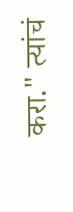करा." त्यांचं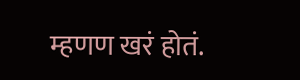म्हणण खरं होतं.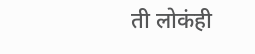ती लोकंही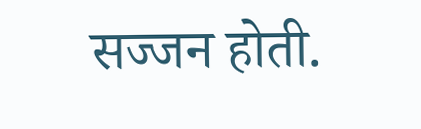सज्जन होती.